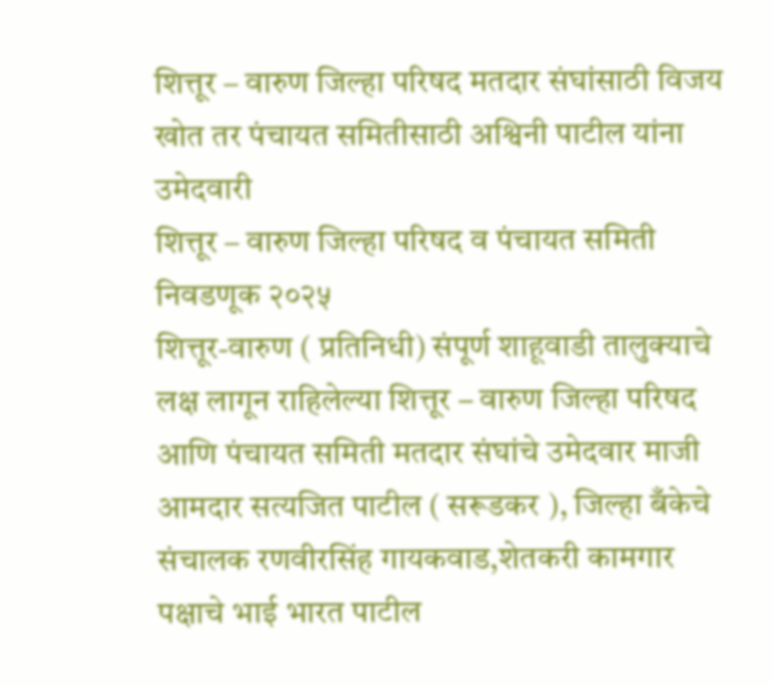शित्तूर – वारुण जिल्हा परिषद मतदार संघांसाठी विजय खोत तर पंचायत समितीसाठी अश्विनी पाटील यांना उमेदवारी
शित्तूर – वारुण जिल्हा परिषद व पंचायत समिती निवडणूक २०२५
शित्तूर-वारुण ( प्रतिनिधी) संपूर्ण शाहूवाडी तालुक्याचे लक्ष लागून राहिलेल्या शित्तूर – वारुण जिल्हा परिषद आणि पंचायत समिती मतदार संघांचे उमेदवार माजी आमदार सत्यजित पाटील ( सरूडकर ), जिल्हा बँकेचे संचालक रणवीरसिंह गायकवाड,शेतकरी कामगार पक्षाचे भाई भारत पाटील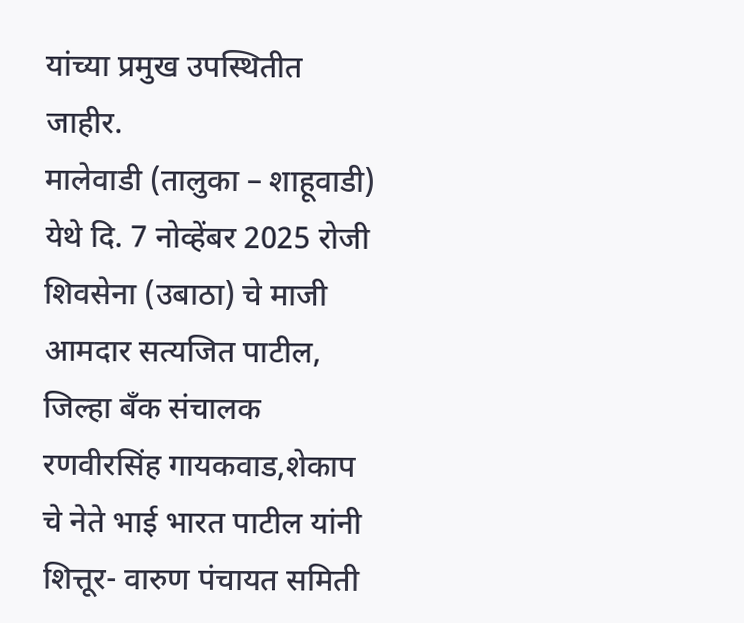यांच्या प्रमुख उपस्थितीत जाहीर.
मालेवाडी (तालुका – शाहूवाडी) येथे दि. 7 नोव्हेंबर 2025 रोजी शिवसेना (उबाठा) चे माजी आमदार सत्यजित पाटील, जिल्हा बँक संचालक रणवीरसिंह गायकवाड,शेकाप चे नेते भाई भारत पाटील यांनी शित्तूर- वारुण पंचायत समिती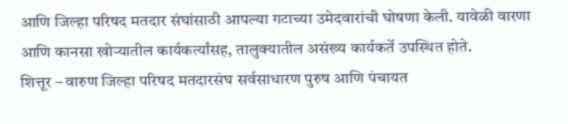आणि जिल्हा परिषद मतदार संघांसाठी आपल्या गटाच्या उमेदवारांची घोषणा केली. यावेळी वारणा आणि कानसा खोऱ्यातील कार्यकर्त्यांसह, तालुक्यातील असंख्य कार्यकर्ते उपस्थित होते.
शित्तूर – वारुण जिल्हा परिषद मतदारसंघ सर्वसाधारण पुरुष आणि पंचायत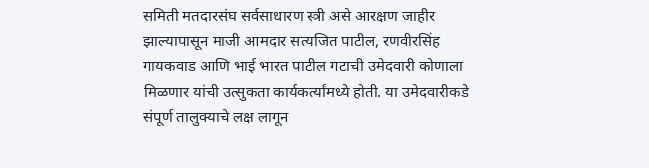समिती मतदारसंघ सर्वसाधारण स्त्री असे आरक्षण जाहीर झाल्यापासून माजी आमदार सत्यजित पाटील, रणवीरसिंह गायकवाड आणि भाई भारत पाटील गटाची उमेदवारी कोणाला मिळणार यांची उत्सुकता कार्यकर्त्यांमध्ये होती. या उमेदवारीकडे संपूर्ण तालुक्याचे लक्ष लागून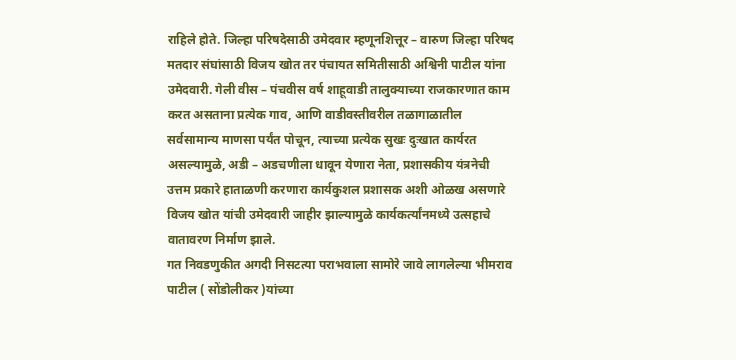राहिले होते. जिल्हा परिषदेसाठी उमेदवार म्हणूनशित्तूर – वारुण जिल्हा परिषद मतदार संघांसाठी विजय खोत तर पंचायत समितीसाठी अश्विनी पाटील यांना उमेदवारी. गेली वीस – पंचवीस वर्ष शाहूवाडी तालुक्याच्या राजकारणात काम करत असताना प्रत्येक गाव, आणि वाडीवस्तीवरील तळागाळातील सर्वसामान्य माणसा पर्यंत पोचून, त्याच्या प्रत्येक सुखः दुःखात कार्यरत असल्यामुळे, अडी – अडचणीला धावून येणारा नेता, प्रशासकीय यंत्रनेची उत्तम प्रकारे हाताळणी करणारा कार्यकुशल प्रशासक अशी ओळख असणारे विजय खोत यांची उमेदवारी जाहीर झाल्यामुळे कार्यकर्त्यांनमध्ये उत्सहाचे वातावरण निर्माण झाले.
गत निवडणुकीत अगदी निसटत्या पराभवाला सामोरे जावे लागलेल्या भीमराव पाटील ( सोंडोलीकर )यांच्या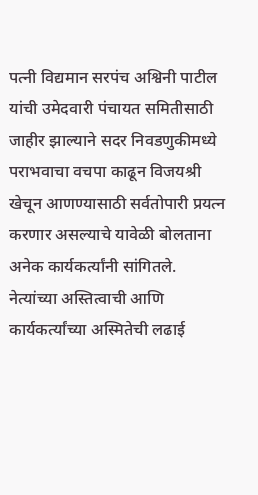पत्नी विद्यमान सरपंच अश्विनी पाटील यांची उमेदवारी पंचायत समितीसाठी जाहीर झाल्याने सदर निवडणुकीमध्ये पराभवाचा वचपा काढून विजयश्री खेचून आणण्यासाठी सर्वतोपारी प्रयत्न करणार असल्याचे यावेळी बोलताना अनेक कार्यकर्त्यांनी सांगितले.
नेत्यांच्या अस्तित्वाची आणि कार्यकर्त्यांच्या अस्मितेची लढाई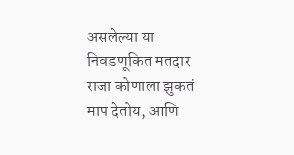असलेल्या या निवडणूकित मतदार राजा कोणाला झुकतं माप देतोय, आणि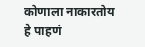कोणाला नाकारतोय हे पाहणं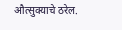औत्सुक्याचे ठरेल.